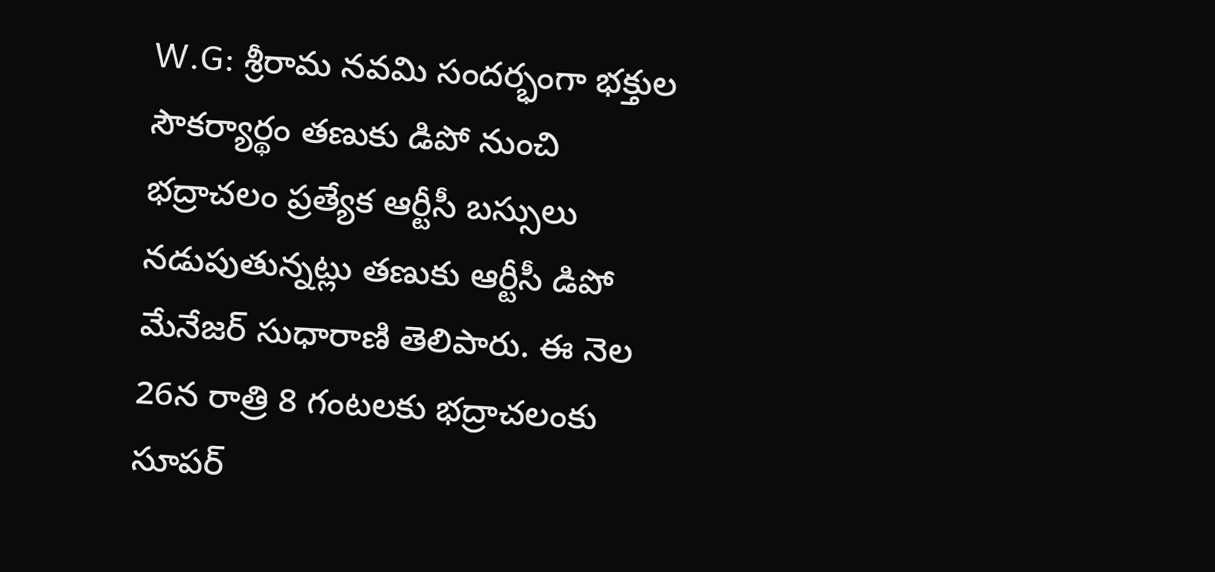W.G: శ్రీరామ నవమి సందర్భంగా భక్తుల సౌకర్యార్థం తణుకు డిపో నుంచి భద్రాచలం ప్రత్యేక ఆర్టీసీ బస్సులు నడుపుతున్నట్లు తణుకు ఆర్టీసీ డిపో మేనేజర్ సుధారాణి తెలిపారు. ఈ నెల 26న రాత్రి 8 గంటలకు భద్రాచలంకు సూపర్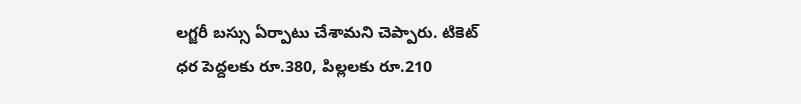లగ్జరీ బస్సు ఏర్పాటు చేశామని చెప్పారు. టికెట్ ధర పెద్దలకు రూ.380, పిల్లలకు రూ.210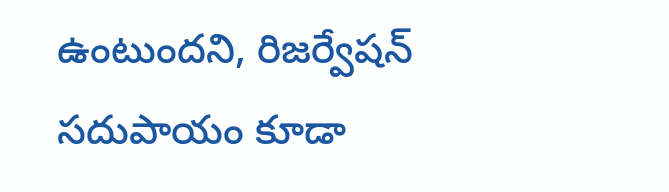ఉంటుందని, రిజర్వేషన్ సదుపాయం కూడా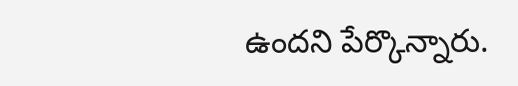ఉందని పేర్కొన్నారు.